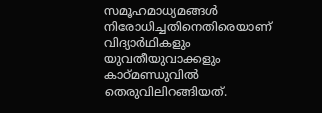സമൂഹമാധ്യമങ്ങൾ നിരോധിച്ചതിനെതിരെയാണ് വിദ്യാർഥികളും യുവതീയുവാക്കളും കാഠ്മണ്ഡുവിൽ തെരുവിലിറങ്ങിയത്.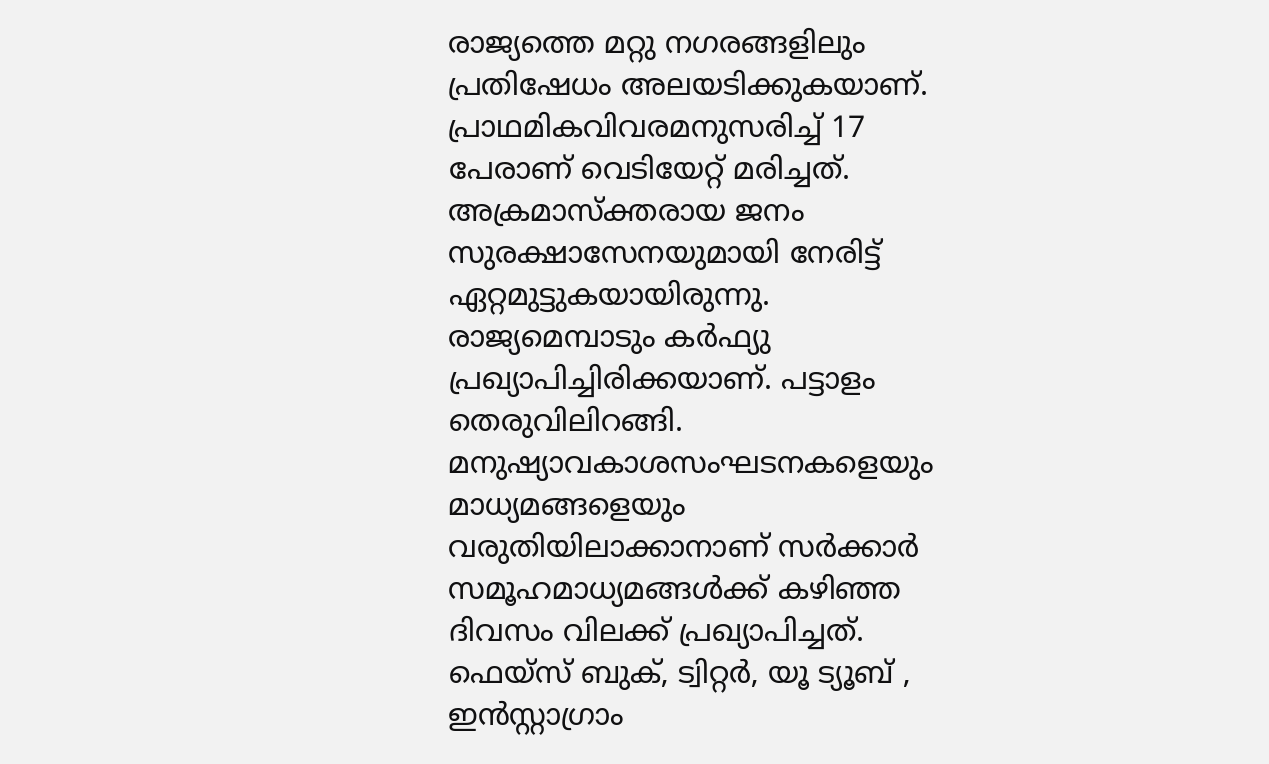രാജ്യത്തെ മറ്റു നഗരങ്ങളിലും പ്രതിഷേധം അലയടിക്കുകയാണ്. പ്രാഥമികവിവരമനുസരിച്ച് 17 പേരാണ് വെടിയേറ്റ് മരിച്ചത്. അക്രമാസ്ക്തരായ ജനം സുരക്ഷാസേനയുമായി നേരിട്ട് ഏറ്റമുട്ടുകയായിരുന്നു. രാജ്യമെമ്പാടും കർഫ്യു പ്രഖ്യാപിച്ചിരിക്കയാണ്. പട്ടാളം തെരുവിലിറങ്ങി. മനുഷ്യാവകാശസംഘടനകളെയും മാധ്യമങ്ങളെയും വരുതിയിലാക്കാനാണ് സർക്കാർ സമൂഹമാധ്യമങ്ങൾക്ക് കഴിഞ്ഞ ദിവസം വിലക്ക് പ്രഖ്യാപിച്ചത്. ഫെയ്സ് ബുക്, ട്വിറ്റർ, യൂ ട്യൂബ് , ഇൻസ്റ്റാഗ്രാം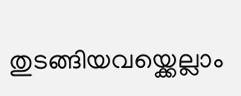തുടങ്ങിയവയ്ക്കെല്ലാം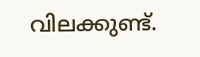വിലക്കുണ്ട്.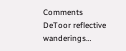Comments
DeToor reflective wanderings…